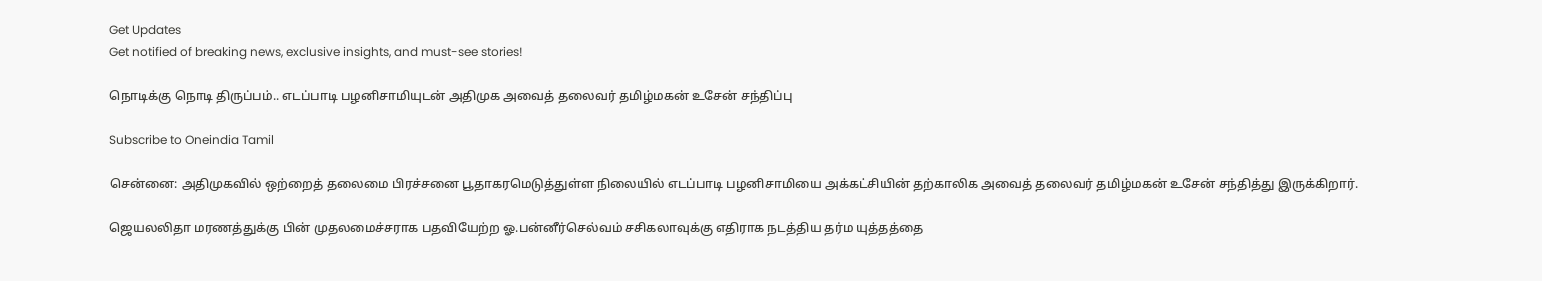Get Updates
Get notified of breaking news, exclusive insights, and must-see stories!

நொடிக்கு நொடி திருப்பம்.. எடப்பாடி பழனிசாமியுடன் அதிமுக அவைத் தலைவர் தமிழ்மகன் உசேன் சந்திப்பு

Subscribe to Oneindia Tamil

சென்னை: அதிமுகவில் ஒற்றைத் தலைமை பிரச்சனை பூதாகரமெடுத்துள்ள நிலையில் எடப்பாடி பழனிசாமியை அக்கட்சியின் தற்காலிக அவைத் தலைவர் தமிழ்மகன் உசேன் சந்தித்து இருக்கிறார்.

ஜெயலலிதா மரணத்துக்கு பின் முதலமைச்சராக பதவியேற்ற ஓ.பன்னீர்செல்வம் சசிகலாவுக்கு எதிராக நடத்திய தர்ம யுத்தத்தை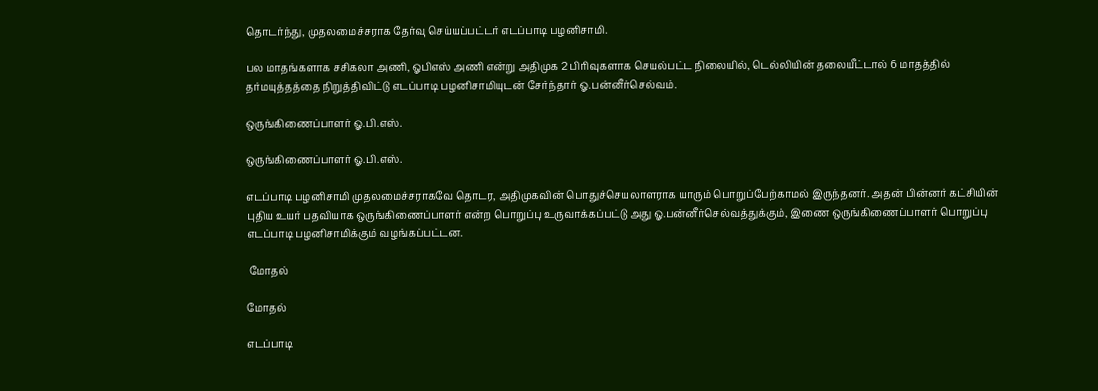தொடர்ந்து, முதலமைச்சராக தேர்வு செய்யப்பட்டர் எடப்பாடி பழனிசாமி.

பல மாதங்களாக சசிகலா அணி, ஓபிஎஸ் அணி என்று அதிமுக 2 பிரிவுகளாக செயல்பட்ட நிலையில், டெல்லியின் தலையீட்டால் 6 மாதத்தில் தர்மயுத்தத்தை நிறுத்திவிட்டு எடப்பாடி பழனிசாமியுடன் சேர்ந்தார் ஓ.பன்னீர்செல்வம்.

ஒருங்கிணைப்பாளர் ஓ.பி.எஸ்.

ஒருங்கிணைப்பாளர் ஓ.பி.எஸ்.

எடப்பாடி பழனிசாமி முதலமைச்சராகவே தொடர, அதிமுகவின் பொதுச்செயலாளராக யாரும் பொறுப்பேற்காமல் இருந்தனர். அதன் பின்னர் கட்சியின் புதிய உயர் பதவியாக ஒருங்கிணைப்பாளர் என்ற பொறுப்பு உருவாக்கப்பட்டு அது ஓ.பன்னீர்செல்வத்துக்கும், இணை ஒருங்கிணைப்பாளர் பொறுப்பு எடப்பாடி பழனிசாமிக்கும் வழங்கப்பட்டன.

 மோதல்

மோதல்

எடப்பாடி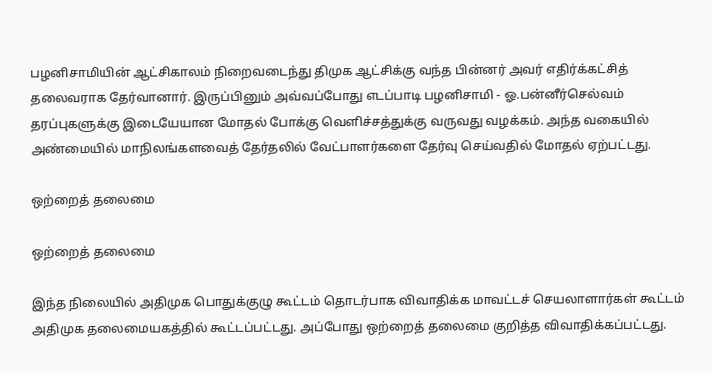பழனிசாமியின் ஆட்சிகாலம் நிறைவடைந்து திமுக ஆட்சிக்கு வந்த பின்னர் அவர் எதிர்க்கட்சித் தலைவராக தேர்வானார். இருப்பினும் அவ்வப்போது எடப்பாடி பழனிசாமி - ஓ.பன்னீர்செல்வம் தரப்புகளுக்கு இடையேயான மோதல் போக்கு வெளிச்சத்துக்கு வருவது வழக்கம். அந்த வகையில் அண்மையில் மாநிலங்களவைத் தேர்தலில் வேட்பாளர்களை தேர்வு செய்வதில் மோதல் ஏற்பட்டது.

ஒற்றைத் தலைமை

ஒற்றைத் தலைமை

இந்த நிலையில் அதிமுக பொதுக்குழு கூட்டம் தொடர்பாக விவாதிக்க மாவட்டச் செயலாளார்கள் கூட்டம் அதிமுக தலைமையகத்தில் கூட்டப்பட்டது. அப்போது ஒற்றைத் தலைமை குறித்த விவாதிக்கப்பட்டது.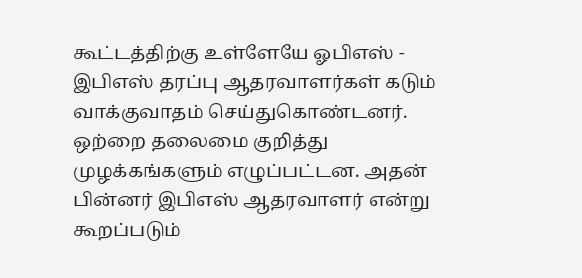கூட்டத்திற்கு உள்ளேயே ஓபிஎஸ் - இபிஎஸ் தரப்பு ஆதரவாளர்கள் கடும் வாக்குவாதம் செய்துகொண்டனர். ஒற்றை தலைமை குறித்து முழக்கங்களும் எழுப்பட்டன. அதன் பின்னர் இபிஎஸ் ஆதரவாளர் என்று கூறப்படும்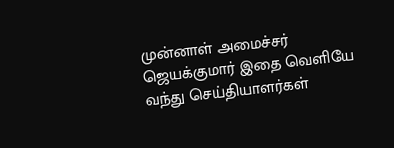முன்னாள் அமைச்சர் ஜெயக்குமார் இதை வெளியே வந்து செய்தியாளர்கள்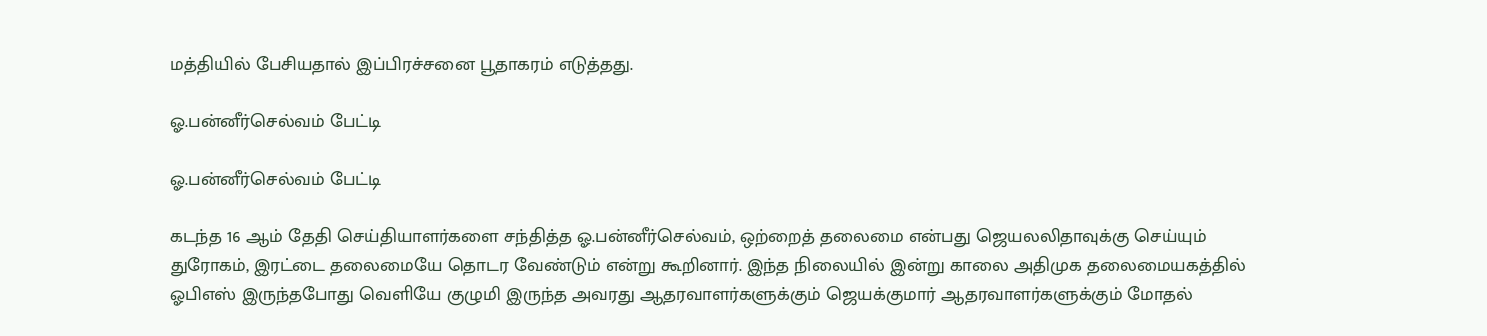மத்தியில் பேசியதால் இப்பிரச்சனை பூதாகரம் எடுத்தது.

ஓ.பன்னீர்செல்வம் பேட்டி

ஓ.பன்னீர்செல்வம் பேட்டி

கடந்த 16 ஆம் தேதி செய்தியாளர்களை சந்தித்த ஓ.பன்னீர்செல்வம், ஒற்றைத் தலைமை என்பது ஜெயலலிதாவுக்கு செய்யும் துரோகம், இரட்டை தலைமையே தொடர வேண்டும் என்று கூறினார். இந்த நிலையில் இன்று காலை அதிமுக தலைமையகத்தில் ஓபிஎஸ் இருந்தபோது வெளியே குழுமி இருந்த அவரது ஆதரவாளர்களுக்கும் ஜெயக்குமார் ஆதரவாளர்களுக்கும் மோதல்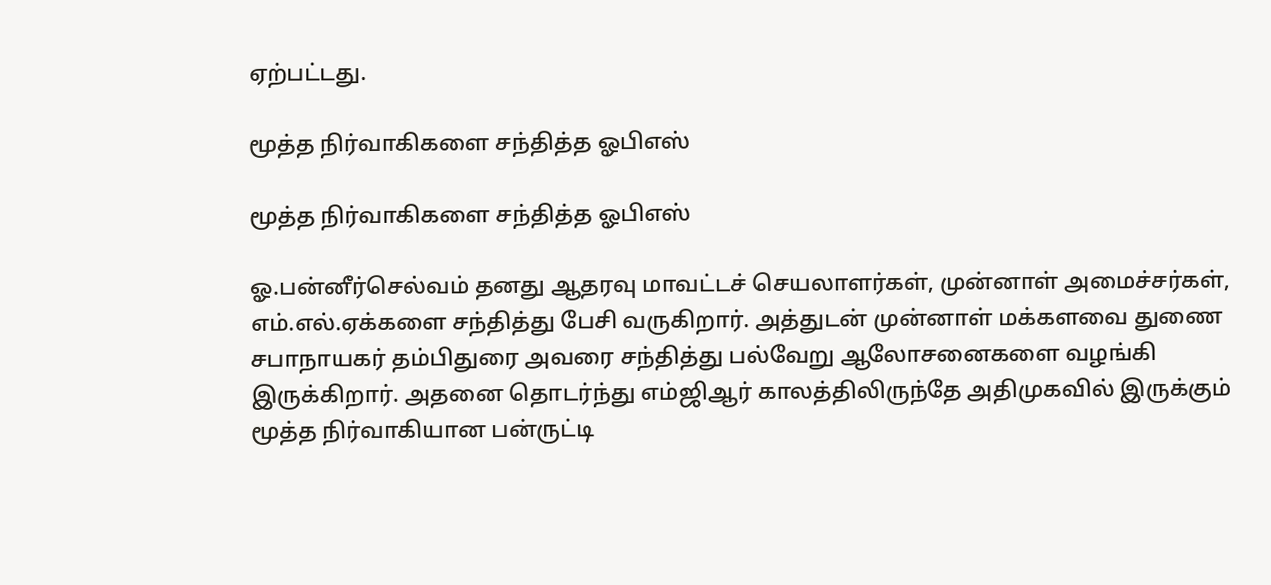ஏற்பட்டது.

மூத்த நிர்வாகிகளை சந்தித்த ஓபிஎஸ்

மூத்த நிர்வாகிகளை சந்தித்த ஓபிஎஸ்

ஓ.பன்னீர்செல்வம் தனது ஆதரவு மாவட்டச் செயலாளர்கள், முன்னாள் அமைச்சர்கள், எம்.எல்.ஏக்களை சந்தித்து பேசி வருகிறார். அத்துடன் முன்னாள் மக்களவை துணை சபாநாயகர் தம்பிதுரை அவரை சந்தித்து பல்வேறு ஆலோசனைகளை வழங்கி இருக்கிறார். அதனை தொடர்ந்து எம்ஜிஆர் காலத்திலிருந்தே அதிமுகவில் இருக்கும் மூத்த நிர்வாகியான பன்ருட்டி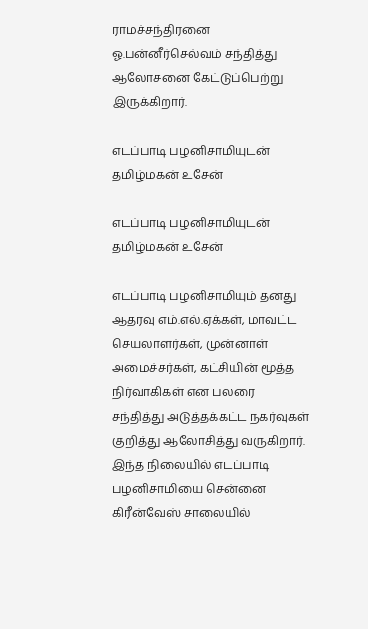ராமச்சந்திரனை ஓ.பன்னீர்செல்வம் சந்தித்து ஆலோசனை கேட்டுப்பெற்று இருக்கிறார்.

எடப்பாடி பழனிசாமியுடன் தமிழ்மகன் உசேன்

எடப்பாடி பழனிசாமியுடன் தமிழ்மகன் உசேன்

எடப்பாடி பழனிசாமியும் தனது ஆதரவு எம்.எல்.ஏக்கள், மாவட்ட செயலாளர்கள், முன்னாள் அமைச்சர்கள், கட்சியின் மூத்த நிர்வாகிகள் என பலரை சந்தித்து அடுத்தக்கட்ட நகர்வுகள் குறித்து ஆலோசித்து வருகிறார். இந்த நிலையில் எடப்பாடி பழனிசாமியை சென்னை கிரீன்வேஸ் சாலையில்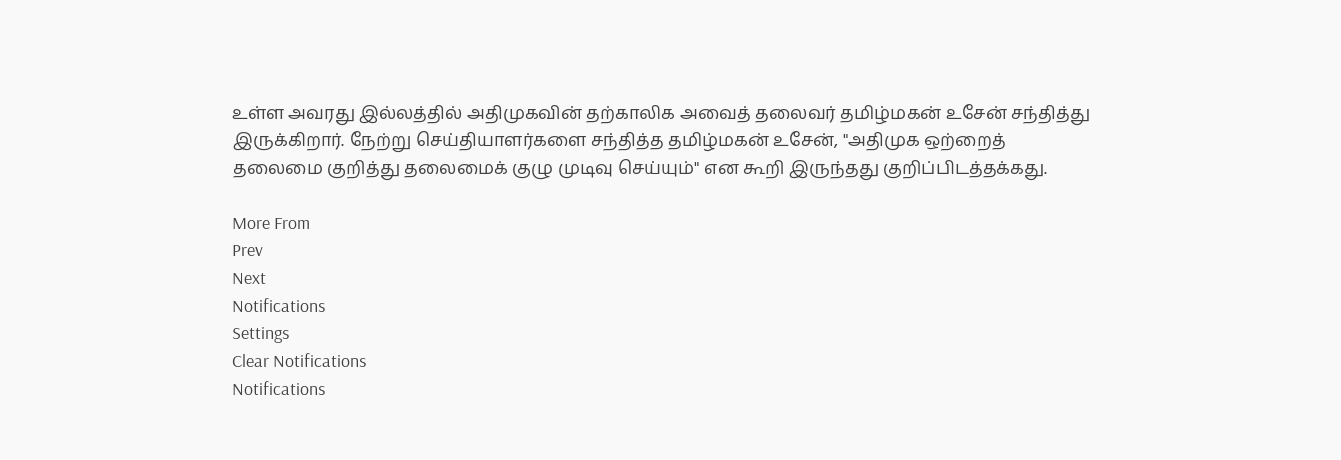உள்ள அவரது இல்லத்தில் அதிமுகவின் தற்காலிக அவைத் தலைவர் தமிழ்மகன் உசேன் சந்தித்து இருக்கிறார். நேற்று செய்தியாளர்களை சந்தித்த தமிழ்மகன் உசேன், "அதிமுக ஒற்றைத் தலைமை குறித்து தலைமைக் குழு முடிவு செய்யும்" என கூறி இருந்தது குறிப்பிடத்தக்கது.

More From
Prev
Next
Notifications
Settings
Clear Notifications
Notifications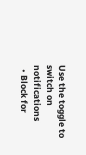Use the toggle to switch on notifications
  • Block for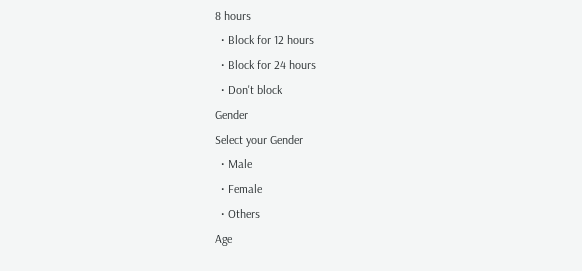8 hours
  • Block for 12 hours
  • Block for 24 hours
  • Don't block
Gender
Select your Gender
  • Male
  • Female
  • Others
Age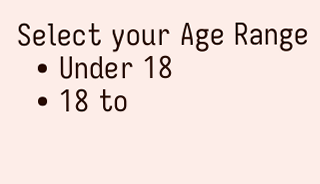Select your Age Range
  • Under 18
  • 18 to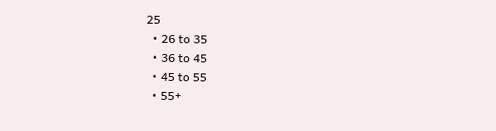25
  • 26 to 35
  • 36 to 45
  • 45 to 55
  • 55+